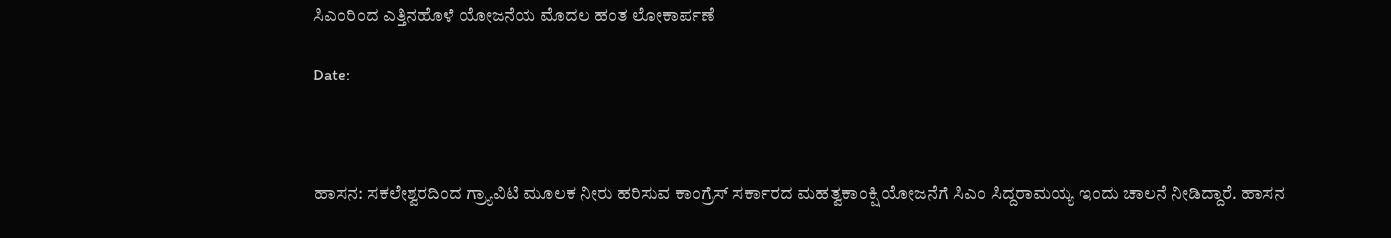ಸಿಎಂರಿಂದ ಎತ್ತಿನಹೊಳೆ ಯೋಜನೆಯ ಮೊದಲ ಹಂತ ಲೋಕಾರ್ಪಣೆ

Date:



ಹಾಸನ: ಸಕಲೇಶ್ವರದಿಂದ ಗ್ರ್ಯಾವಿಟಿ ಮೂಲಕ ನೀರು ಹರಿಸುವ ಕಾಂಗ್ರೆಸ್ ಸರ್ಕಾರದ ಮಹತ್ವಕಾಂಕ್ಷಿ ಯೋಜನೆಗೆ ಸಿಎಂ ಸಿದ್ದರಾಮಯ್ಯ ಇಂದು ಚಾಲನೆ ನೀಡಿದ್ದಾರೆ. ಹಾಸನ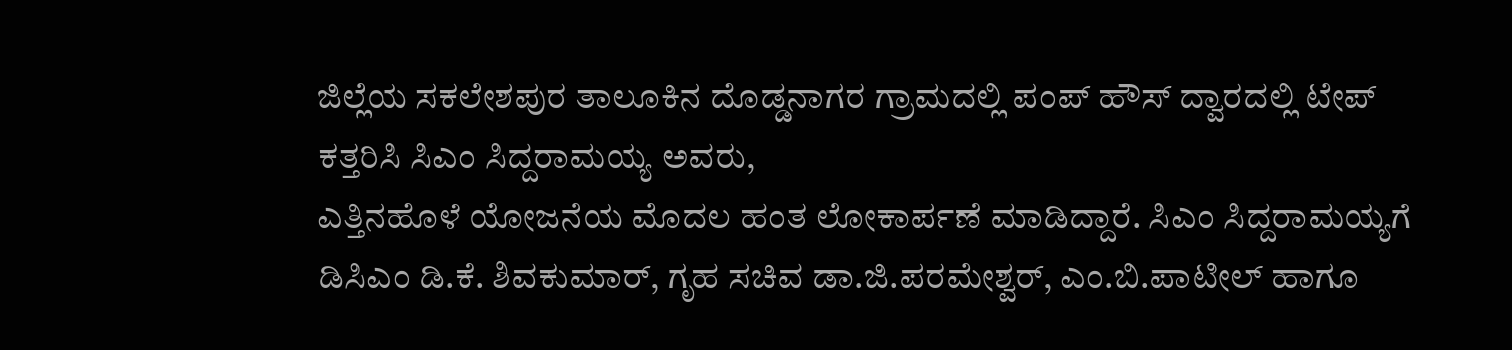ಜಿಲ್ಲೆಯ ಸಕಲೇಶಪುರ ತಾಲೂಕಿನ ದೊಡ್ಡನಾಗರ ಗ್ರಾಮದಲ್ಲಿ ಪಂಪ್ ಹೌಸ್ ದ್ವಾರದಲ್ಲಿ ಟೇಪ್ ಕತ್ತರಿಸಿ ಸಿಎಂ ಸಿದ್ದರಾಮಯ್ಯ ಅವರು,
ಎತ್ತಿನಹೊಳೆ ಯೋಜನೆಯ ಮೊದಲ ಹಂತ ಲೋಕಾರ್ಪಣೆ ಮಾಡಿದ್ದಾರೆ. ಸಿಎಂ ಸಿದ್ದರಾಮಯ್ಯಗೆ ಡಿಸಿಎಂ ಡಿ.ಕೆ. ಶಿವಕುಮಾರ್, ಗೃಹ ಸಚಿವ ಡಾ.ಜಿ.ಪರಮೇಶ್ವರ್, ಎಂ.ಬಿ.ಪಾಟೀಲ್ ಹಾಗೂ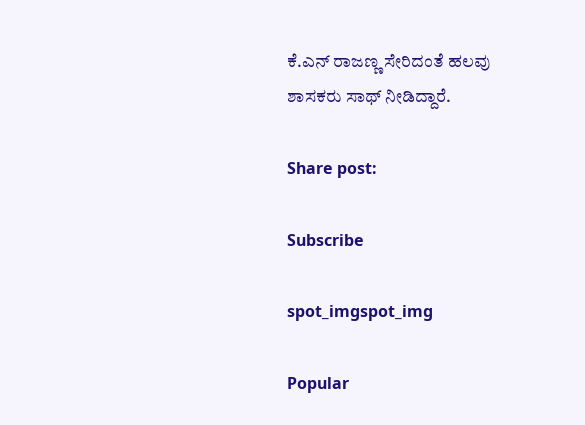ಕೆ.ಎನ್ ರಾಜಣ್ಣ ಸೇರಿದಂತೆ ಹಲವು ಶಾಸಕರು ಸಾಥ್ ನೀಡಿದ್ದಾರೆ.

Share post:

Subscribe

spot_imgspot_img

Popular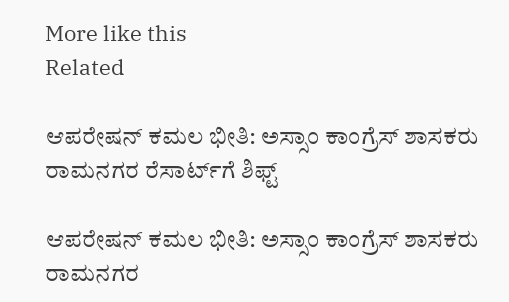More like this
Related

ಆಪರೇಷನ್ ಕಮಲ ಭೀತಿ: ಅಸ್ಸಾಂ ಕಾಂಗ್ರೆಸ್ ಶಾಸಕರು ರಾಮನಗರ ರೆಸಾರ್ಟ್‌ಗೆ ಶಿಫ್ಟ್

ಆಪರೇಷನ್ ಕಮಲ ಭೀತಿ: ಅಸ್ಸಾಂ ಕಾಂಗ್ರೆಸ್ ಶಾಸಕರು ರಾಮನಗರ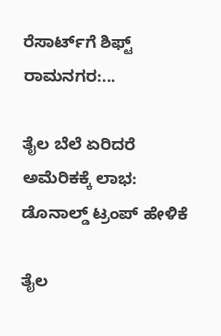ರೆಸಾರ್ಟ್‌ಗೆ ಶಿಫ್ಟ್ ರಾಮನಗರ:...

ತೈಲ ಬೆಲೆ ಏರಿದರೆ ಅಮೆರಿಕಕ್ಕೆ ಲಾಭ: ಡೊನಾಲ್ಡ್ ಟ್ರಂಪ್ ಹೇಳಿಕೆ

ತೈಲ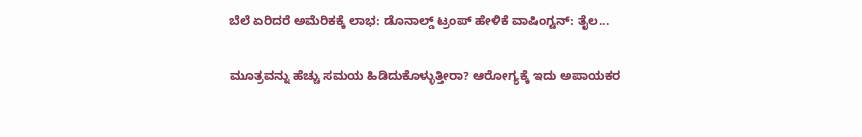ಬೆಲೆ ಏರಿದರೆ ಅಮೆರಿಕಕ್ಕೆ ಲಾಭ: ಡೊನಾಲ್ಡ್ ಟ್ರಂಪ್ ಹೇಳಿಕೆ ವಾಷಿಂಗ್ಟನ್: ತೈಲ...

ಮೂತ್ರವನ್ನು ಹೆಚ್ಚು ಸಮಯ ಹಿಡಿದುಕೊಳ್ಳುತ್ತೀರಾ? ಆರೋಗ್ಯಕ್ಕೆ ಇದು ಅಪಾಯಕರ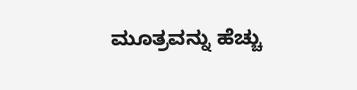ಮೂತ್ರವನ್ನು ಹೆಚ್ಚು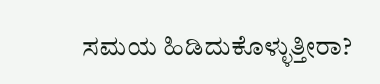ಸಮಯ ಹಿಡಿದುಕೊಳ್ಳುತ್ತೀರಾ?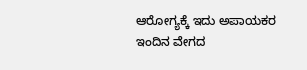ಆರೋಗ್ಯಕ್ಕೆ ಇದು ಅಪಾಯಕರ ಇಂದಿನ ವೇಗದ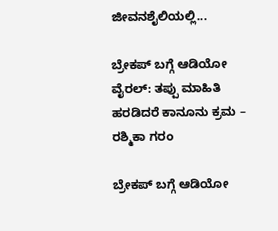ಜೀವನಶೈಲಿಯಲ್ಲಿ...

ಬ್ರೇಕಪ್ ಬಗ್ಗೆ ಆಡಿಯೋ ವೈರಲ್: ತಪ್ಪು ಮಾಹಿತಿ ಹರಡಿದರೆ ಕಾನೂನು ಕ್ರಮ – ರಶ್ಮಿಕಾ ಗರಂ

ಬ್ರೇಕಪ್ ಬಗ್ಗೆ ಆಡಿಯೋ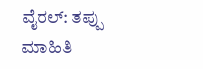ವೈರಲ್: ತಪ್ಪು ಮಾಹಿತಿ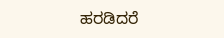ಹರಡಿದರೆ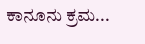ಕಾನೂನು ಕ್ರಮ...